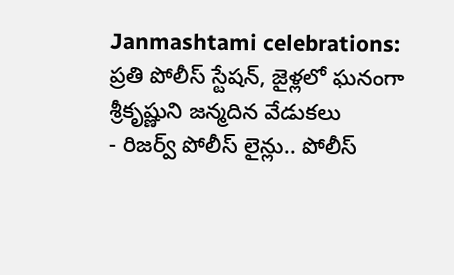Janmashtami celebrations: ప్రతి పోలీస్ స్టేషన్, జైళ్లలో ఘనంగా శ్రీకృష్ణుని జన్మదిన వేడుకలు
- రిజర్వ్ పోలీస్ లైన్లు.. పోలీస్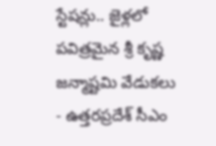స్టేషన్లు.. జైళ్లలో పవిత్రమైన శ్రీ కృష్ణ జన్మాష్టమి వేడుకలు
- ఉత్తరప్రదేశ్ సీఎం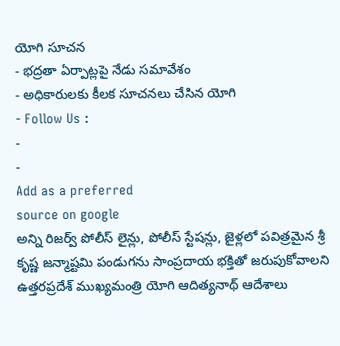యోగి సూచన
- భద్రతా ఏర్పాట్లపై నేడు సమావేశం
- అధికారులకు కీలక సూచనలు చేసిన యోగి
- Follow Us :
-
-
Add as a preferred
source on google
అన్ని రిజర్వ్ పోలీస్ లైన్లు, పోలీస్ స్టేషన్లు, జైళ్లలో పవిత్రమైన శ్రీ కృష్ణ జన్మాష్టమి పండుగను సాంప్రదాయ భక్తితో జరుపుకోవాలని ఉత్తరప్రదేశ్ ముఖ్యమంత్రి యోగి ఆదిత్యనాథ్ ఆదేశాలు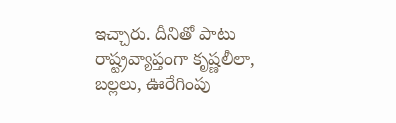ఇచ్చారు. దీనితో పాటు రాష్ట్రవ్యాప్తంగా కృష్ణలీలా, బల్లలు, ఊరేగింపు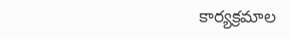కార్యక్రమాల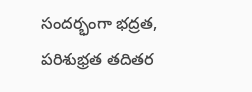సందర్భంగా భద్రత, పరిశుభ్రత తదితర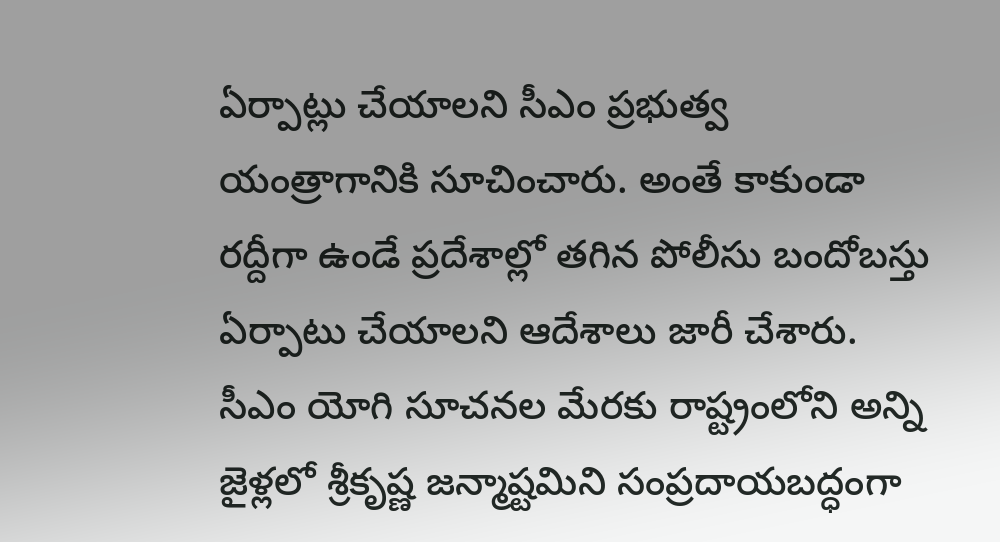ఏర్పాట్లు చేయాలని సీఎం ప్రభుత్వ యంత్రాగానికి సూచించారు. అంతే కాకుండా రద్దీగా ఉండే ప్రదేశాల్లో తగిన పోలీసు బందోబస్తు ఏర్పాటు చేయాలని ఆదేశాలు జారీ చేశారు. సీఎం యోగి సూచనల మేరకు రాష్ట్రంలోని అన్ని జైళ్లలో శ్రీకృష్ణ జన్మాష్టమిని సంప్రదాయబద్ధంగా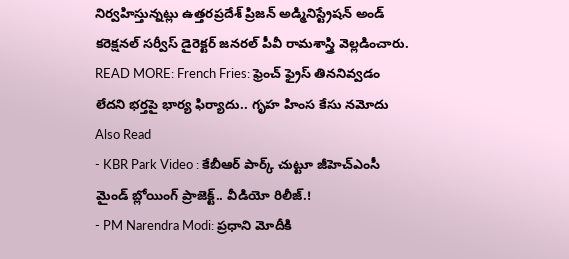నిర్వహిస్తున్నట్లు ఉత్తరప్రదేశ్ ప్రిజన్ అడ్మినిస్ట్రేషన్ అండ్ కరెక్షనల్ సర్వీస్ డైరెక్టర్ జనరల్ పీవీ రామశాస్త్రి వెల్లడించారు.
READ MORE: French Fries: ఫ్రెంచ్ ఫ్రైస్ తిననివ్వడం లేదని భర్తపై భార్య ఫిర్యాదు.. గృహ హింస కేసు నమోదు
Also Read
- KBR Park Video : కేబీఆర్ పార్క్ చుట్టూ జీహెచ్ఎంసీ మైండ్ బ్లోయింగ్ ప్రాజెక్ట్.. వీడియో రిలీజ్.!
- PM Narendra Modi: ప్రధాని మోదీకి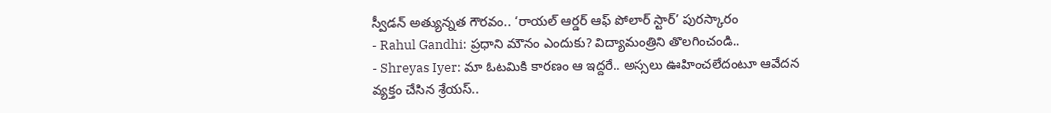స్వీడన్ అత్యున్నత గౌరవం.. ‘రాయల్ ఆర్డర్ ఆఫ్ పోలార్ స్టార్’ పురస్కారం
- Rahul Gandhi: ప్రధాని మౌనం ఎందుకు? విద్యామంత్రిని తొలగించండి..
- Shreyas Iyer: మా ఓటమికి కారణం ఆ ఇద్దరే.. అస్సలు ఊహించలేదంటూ ఆవేదన వ్యక్తం చేసిన శ్రేయస్..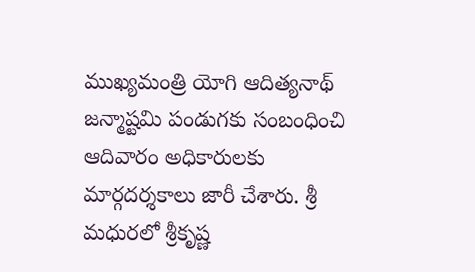ముఖ్యమంత్రి యోగి ఆదిత్యనాథ్ జన్మాష్టమి పండుగకు సంబంధించి ఆదివారం అధికారులకు మార్గదర్శకాలు జారీ చేశారు. శ్రీ మధురలో శ్రీకృష్ణ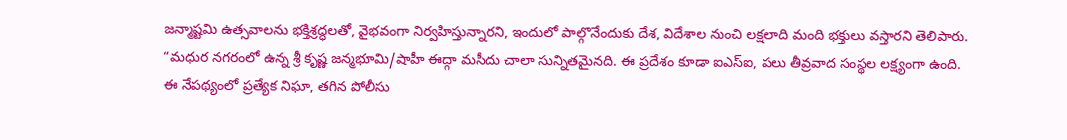జన్మాష్టమి ఉత్సవాలను భక్తిశ్రద్ధలతో, వైభవంగా నిర్వహిస్తున్నారని, ఇందులో పాల్గొనేందుకు దేశ, విదేశాల నుంచి లక్షలాది మంది భక్తులు వస్తారని తెలిపారు. “మధుర నగరంలో ఉన్న శ్రీ కృష్ణ జన్మభూమి/షాహీ ఈద్గా మసీదు చాలా సున్నితమైనది. ఈ ప్రదేశం కూడా ఐఎస్ఐ, పలు తీవ్రవాద సంస్థల లక్ష్యంగా ఉంది. ఈ నేపథ్యంలో ప్రత్యేక నిఘా, తగిన పోలీసు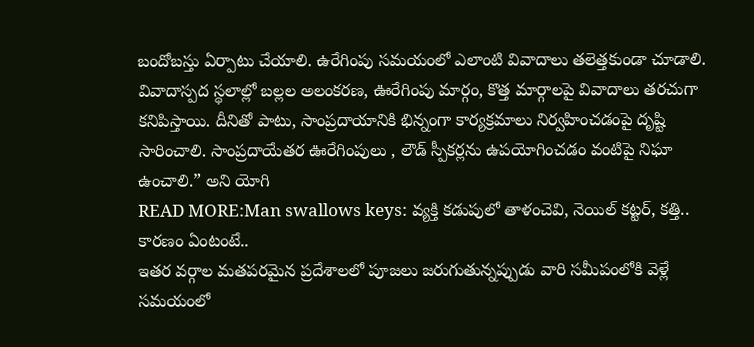బందోబస్తు ఏర్పాటు చేయాలి. ఉరేగింపు సమయంలో ఎలాంటి వివాదాలు తలెత్తకుండా చూడాలి. వివాదాస్పద స్థలాల్లో బల్లల అలంకరణ, ఊరేగింపు మార్గం, కొత్త మార్గాలపై వివాదాలు తరచుగా కనిపిస్తాయి. దీనితో పాటు, సాంప్రదాయానికి భిన్నంగా కార్యక్రమాలు నిర్వహించడంపై దృష్టి సారించాలి. సాంప్రదాయేతర ఊరేగింపులు , లౌడ్ స్పీకర్లను ఉపయోగించడం వంటిపై నిఘా ఉంచాలి.” అని యోగి
READ MORE:Man swallows keys: వ్యక్తి కడుపులో తాళంచెవి, నెయిల్ కట్టర్, కత్తి.. కారణం ఏంటంటే..
ఇతర వర్గాల మతపరమైన ప్రదేశాలలో పూజలు జరుగుతున్నప్పుడు వారి సమీపంలోకి వెళ్లే సమయంలో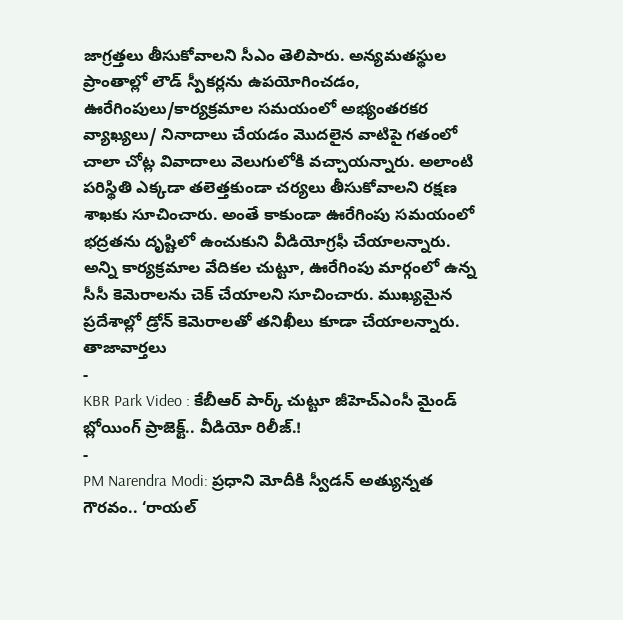జాగ్రత్తలు తీసుకోవాలని సీఎం తెలిపారు. అన్యమతస్థుల ప్రాంతాల్లో లౌడ్ స్పీకర్లను ఉపయోగించడం, ఊరేగింపులు/కార్యక్రమాల సమయంలో అభ్యంతరకర వ్యాఖ్యలు/ నినాదాలు చేయడం మొదలైన వాటిపై గతంలో చాలా చోట్ల వివాదాలు వెలుగులోకి వచ్చాయన్నారు. అలాంటి పరిస్థితి ఎక్కడా తలెత్తకుండా చర్యలు తీసుకోవాలని రక్షణ శాఖకు సూచించారు. అంతే కాకుండా ఊరేగింపు సమయంలో భద్రతను దృష్టిలో ఉంచుకుని వీడియోగ్రఫీ చేయాలన్నారు. అన్ని కార్యక్రమాల వేదికల చుట్టూ, ఊరేగింపు మార్గంలో ఉన్న సీసీ కెమెరాలను చెక్ చేయాలని సూచించారు. ముఖ్యమైన ప్రదేశాల్లో డ్రోన్ కెమెరాలతో తనిఖీలు కూడా చేయాలన్నారు.
తాజావార్తలు
-
KBR Park Video : కేబీఆర్ పార్క్ చుట్టూ జీహెచ్ఎంసీ మైండ్ బ్లోయింగ్ ప్రాజెక్ట్.. వీడియో రిలీజ్.!
-
PM Narendra Modi: ప్రధాని మోదీకి స్వీడన్ అత్యున్నత గౌరవం.. ‘రాయల్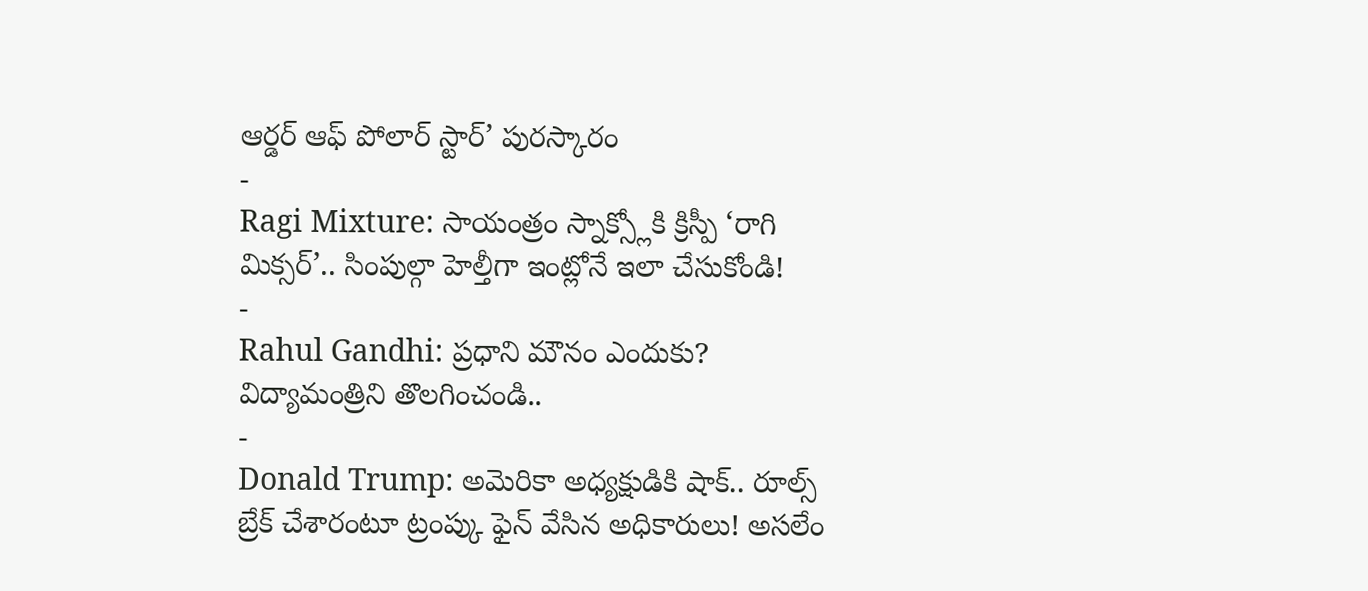ఆర్డర్ ఆఫ్ పోలార్ స్టార్’ పురస్కారం
-
Ragi Mixture: సాయంత్రం స్నాక్స్లోకి క్రిస్పీ ‘రాగి మిక్సర్’.. సింపుల్గా హెల్తీగా ఇంట్లోనే ఇలా చేసుకోండి!
-
Rahul Gandhi: ప్రధాని మౌనం ఎందుకు? విద్యామంత్రిని తొలగించండి..
-
Donald Trump: అమెరికా అధ్యక్షుడికి షాక్.. రూల్స్ బ్రేక్ చేశారంటూ ట్రంప్కు ఫైన్ వేసిన అధికారులు! అసలేం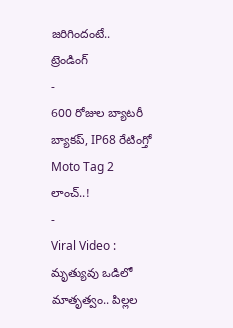జరిగిందంటే..
ట్రెండింగ్
-
600 రోజుల బ్యాటరీ బ్యాకప్, IP68 రేటింగ్తో Moto Tag 2 లాంచ్..!
-
Viral Video : మృత్యువు ఒడిలో మాతృత్వం.. పిల్లల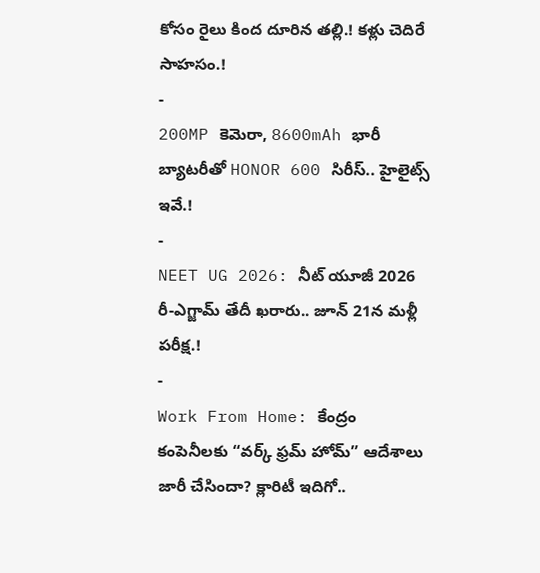కోసం రైలు కింద దూరిన తల్లి.! కళ్లు చెదిరే సాహసం.!
-
200MP కెమెరా, 8600mAh భారీ బ్యాటరీతో HONOR 600 సిరీస్.. హైలైట్స్ ఇవే.!
-
NEET UG 2026: నీట్ యూజీ 2026 రీ-ఎగ్జామ్ తేదీ ఖరారు.. జూన్ 21న మళ్లీ పరీక్ష.!
-
Work From Home: కేంద్రం కంపెనీలకు “వర్క్ ఫ్రమ్ హోమ్” ఆదేశాలు జారీ చేసిందా? క్లారిటీ ఇదిగో..